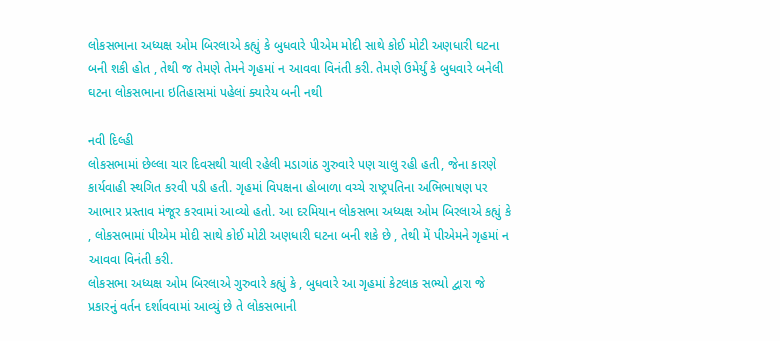લોકસભાના અધ્યક્ષ ઓમ બિરલાએ કહ્યું કે બુધવારે પીએમ મોદી સાથે કોઈ મોટી અણધારી ઘટના બની શકી હોત , તેથી જ તેમણે તેમને ગૃહમાં ન આવવા વિનંતી કરી. તેમણે ઉમેર્યું કે બુધવારે બનેલી ઘટના લોકસભાના ઇતિહાસમાં પહેલાં ક્યારેય બની નથી

નવી દિલ્હી
લોકસભામાં છેલ્લા ચાર દિવસથી ચાલી રહેલી મડાગાંઠ ગુરુવારે પણ ચાલુ રહી હતી, જેના કારણે કાર્યવાહી સ્થગિત કરવી પડી હતી. ગૃહમાં વિપક્ષના હોબાળા વચ્ચે રાષ્ટ્રપતિના અભિભાષણ પર આભાર પ્રસ્તાવ મંજૂર કરવામાં આવ્યો હતો. આ દરમિયાન લોકસભા અધ્યક્ષ ઓમ બિરલાએ કહ્યું કે , લોકસભામાં પીએમ મોદી સાથે કોઈ મોટી અણધારી ઘટના બની શકે છે , તેથી મેં પીએમને ગૃહમાં ન આવવા વિનંતી કરી.
લોકસભા અધ્યક્ષ ઓમ બિરલાએ ગુરુવારે કહ્યું કે , બુધવારે આ ગૃહમાં કેટલાક સભ્યો દ્વારા જે પ્રકારનું વર્તન દર્શાવવામાં આવ્યું છે તે લોકસભાની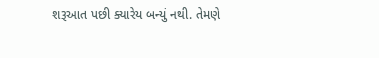શરૂઆત પછી ક્યારેય બન્યું નથી. તેમણે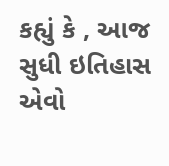કહ્યું કે , આજ સુધી ઇતિહાસ એવો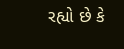રહ્યો છે કે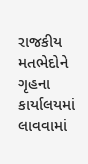રાજકીય મતભેદોને ગૃહના કાર્યાલયમાં લાવવામાં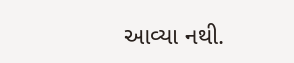આવ્યા નથી.